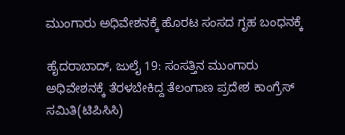ಮುಂಗಾರು ಅಧಿವೇಶನಕ್ಕೆ ಹೊರಟ ಸಂಸದ ಗೃಹ ಬಂಧನಕ್ಕೆ

ಹೈದರಾಬಾದ್, ಜುಲೈ 19: ಸಂಸತ್ತಿನ ಮುಂಗಾರು ಅಧಿವೇಶನಕ್ಕೆ ತೆರಳಬೇಕಿದ್ದ ತೆಲಂಗಾಣ ಪ್ರದೇಶ ಕಾಂಗ್ರೆಸ್ ಸಮಿತಿ(ಟಿಪಿಸಿಸಿ)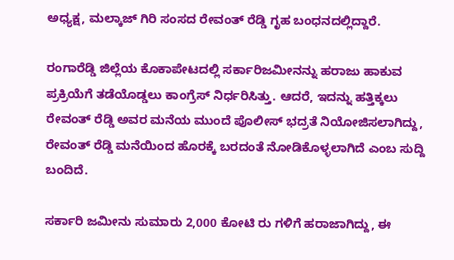ಅಧ್ಯಕ್ಷ, ಮಲ್ಕಾಜ್ ಗಿರಿ ಸಂಸದ ರೇವಂತ್ ರೆಡ್ಡಿ ಗೃಹ ಬಂಧನದಲ್ಲಿದ್ದಾರೆ.

ರಂಗಾರೆಡ್ಡಿ ಜಿಲ್ಲೆಯ ಕೊಕಾಪೇಟದಲ್ಲಿ ಸರ್ಕಾರಿಜಮೀನನ್ನು ಹರಾಜು ಹಾಕುವ ಪ್ರಕ್ರಿಯೆಗೆ ತಡೆಯೊಡ್ಡಲು ಕಾಂಗ್ರೆಸ್ ನಿರ್ಧರಿಸಿತ್ತು. ಆದರೆ, ಇದನ್ನು ಹತ್ತಿಕ್ಕಲು ರೇವಂತ್ ರೆಡ್ಡಿ ಅವರ ಮನೆಯ ಮುಂದೆ ಪೊಲೀಸ್ ಭದ್ರತೆ ನಿಯೋಜಿಸಲಾಗಿದ್ದು, ರೇವಂತ್ ರೆಡ್ಡಿ ಮನೆಯಿಂದ ಹೊರಕ್ಕೆ ಬರದಂತೆ ನೋಡಿಕೊಳ್ಳಲಾಗಿದೆ ಎಂಬ ಸುದ್ದಿ ಬಂದಿದೆ.

ಸರ್ಕಾರಿ ಜಮೀನು ಸುಮಾರು 2,000 ಕೋಟಿ ರು ಗಳಿಗೆ ಹರಾಜಾಗಿದ್ದು, ಈ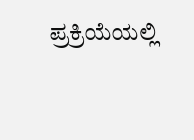ಪ್ರಕ್ರಿಯೆಯಲ್ಲಿ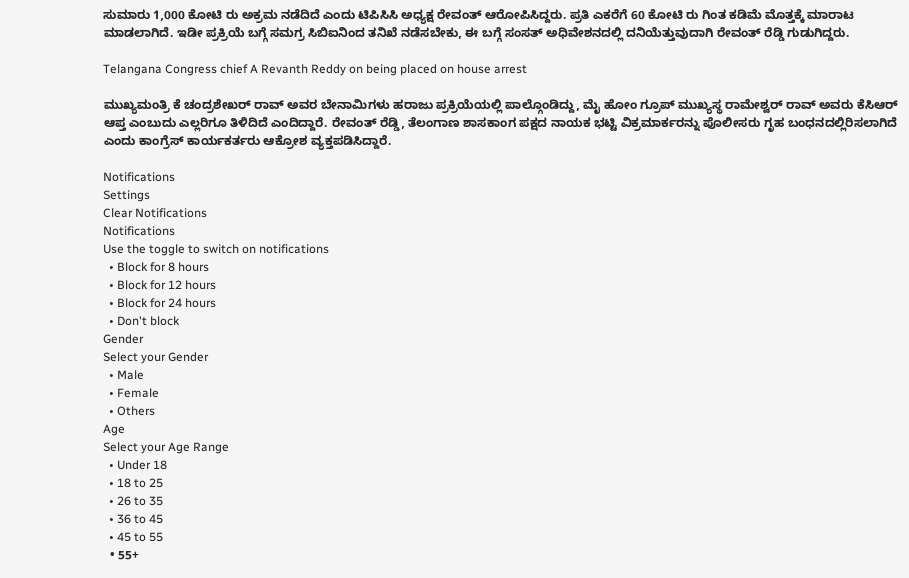ಸುಮಾರು 1,000 ಕೋಟಿ ರು ಅಕ್ರಮ ನಡೆದಿದೆ ಎಂದು ಟಿಪಿಸಿಸಿ ಅಧ್ಯಕ್ಷ ರೇವಂತ್ ಆರೋಪಿಸಿದ್ದರು. ಪ್ರತಿ ಎಕರೆಗೆ 60 ಕೋಟಿ ರು ಗಿಂತ ಕಡಿಮೆ ಮೊತ್ತಕ್ಕೆ ಮಾರಾಟ ಮಾಡಲಾಗಿದೆ. ಇಡೀ ಪ್ರಕ್ರಿಯೆ ಬಗ್ಗೆ ಸಮಗ್ರ ಸಿಬಿಐನಿಂದ ತನಿಖೆ ನಡೆಸಬೇಕು, ಈ ಬಗ್ಗೆ ಸಂಸತ್ ಅಧಿವೇಶನದಲ್ಲಿ ದನಿಯೆತ್ತುವುದಾಗಿ ರೇವಂತ್ ರೆಡ್ಡಿ ಗುಡುಗಿದ್ದರು.

Telangana Congress chief A Revanth Reddy on being placed on house arrest

ಮುಖ್ಯಮಂತ್ರಿ ಕೆ ಚಂದ್ರಶೇಖರ್ ರಾವ್ ಅವರ ಬೇನಾಮಿಗಳು ಹರಾಜು ಪ್ರಕ್ರಿಯೆಯಲ್ಲಿ ಪಾಲ್ಗೊಂಡಿದ್ದು, ಮೈ ಹೋಂ ಗ್ರೂಪ್ ಮುಖ್ಯಸ್ಥ ರಾಮೇಶ್ವರ್ ರಾವ್ ಅವರು ಕೆಸಿಆರ್ ಆಪ್ತ ಎಂಬುದು ಎಲ್ಲರಿಗೂ ತಿಳಿದಿದೆ ಎಂದಿದ್ದಾರೆ. ರೇವಂತ್ ರೆಡ್ಡಿ, ತೆಲಂಗಾಣ ಶಾಸಕಾಂಗ ಪಕ್ಷದ ನಾಯಕ ಭಟ್ಟಿ ವಿಕ್ರಮಾರ್ಕರನ್ನು ಪೊಲೀಸರು ಗೃಹ ಬಂಧನದಲ್ಲಿರಿಸಲಾಗಿದೆ ಎಂದು ಕಾಂಗ್ರೆಸ್ ಕಾರ್ಯಕರ್ತರು ಆಕ್ರೋಶ ವ್ಯಕ್ತಪಡಿಸಿದ್ದಾರೆ.

Notifications
Settings
Clear Notifications
Notifications
Use the toggle to switch on notifications
  • Block for 8 hours
  • Block for 12 hours
  • Block for 24 hours
  • Don't block
Gender
Select your Gender
  • Male
  • Female
  • Others
Age
Select your Age Range
  • Under 18
  • 18 to 25
  • 26 to 35
  • 36 to 45
  • 45 to 55
  • 55+